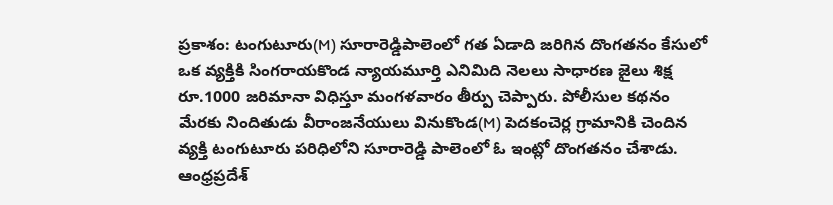ప్రకాశం: టంగుటూరు(M) సూరారెడ్డిపాలెంలో గత ఏడాది జరిగిన దొంగతనం కేసులో ఒక వ్యక్తికి సింగరాయకొండ న్యాయమూర్తి ఎనిమిది నెలలు సాధారణ జైలు శిక్ష రూ.1000 జరిమానా విధిస్తూ మంగళవారం తీర్పు చెప్పారు. పోలీసుల కథనం మేరకు నిందితుడు వీరాంజనేయులు వినుకొండ(M) పెదకంచెర్ల గ్రామానికి చెందిన వ్యక్తి టంగుటూరు పరిధిలోని సూరారెడ్డి పాలెంలో ఓ ఇంట్లో దొంగతనం చేశాడు.
ఆంధ్రప్రదేశ్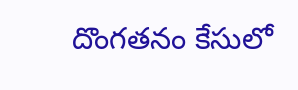దొంగతనం కేసులో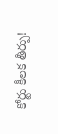కోర్టు కీలక తీర్పు!